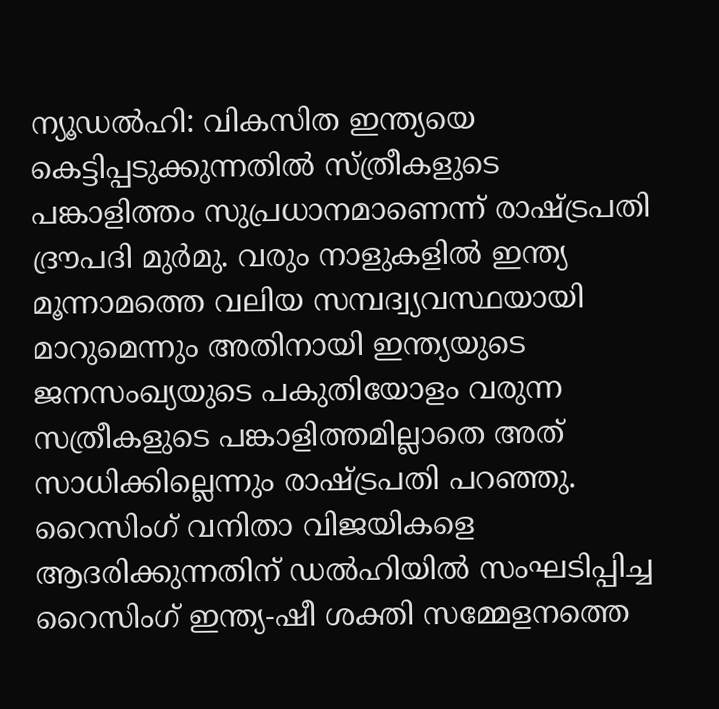ന്യൂഡൽഹി: വികസിത ഇന്ത്യയെ കെട്ടിപ്പടുക്കുന്നതിൽ സ്ത്രീകളുടെ പങ്കാളിത്തം സുപ്രധാനമാണെന്ന് രാഷ്ട്രപതി ദ്രൗപദി മുർമു. വരും നാളുകളിൽ ഇന്ത്യ മൂന്നാമത്തെ വലിയ സമ്പദ്വ്യവസ്ഥയായി മാറുമെന്നും അതിനായി ഇന്ത്യയുടെ ജനസംഖ്യയുടെ പകുതിയോളം വരുന്ന സത്രീകളുടെ പങ്കാളിത്തമില്ലാതെ അത് സാധിക്കില്ലെന്നും രാഷ്ട്രപതി പറഞ്ഞു. റൈസിംഗ് വനിതാ വിജയികളെ ആദരിക്കുന്നതിന് ഡൽഹിയിൽ സംഘടിപ്പിച്ച റൈസിംഗ് ഇന്ത്യ-ഷീ ശക്തി സമ്മേളനത്തെ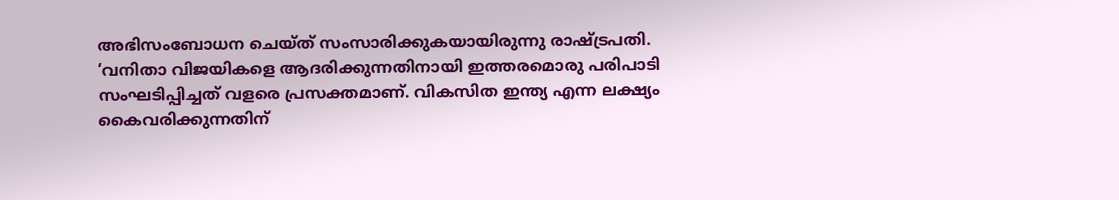അഭിസംബോധന ചെയ്ത് സംസാരിക്കുകയായിരുന്നു രാഷ്ട്രപതി.
‘വനിതാ വിജയികളെ ആദരിക്കുന്നതിനായി ഇത്തരമൊരു പരിപാടി സംഘടിപ്പിച്ചത് വളരെ പ്രസക്തമാണ്. വികസിത ഇന്ത്യ എന്ന ലക്ഷ്യം കൈവരിക്കുന്നതിന്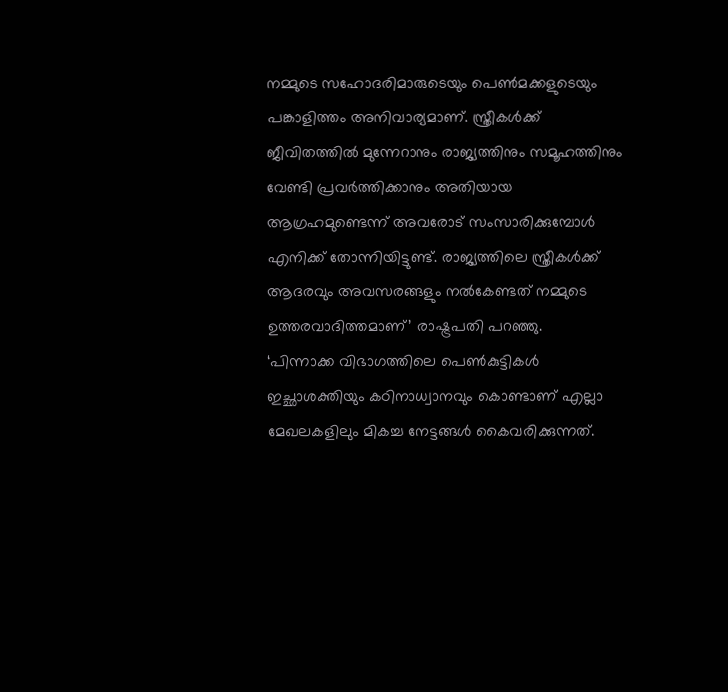നമ്മുടെ സഹോദരിമാരുടെയും പെൺമക്കളുടെയും പങ്കാളിത്തം അനിവാര്യമാണ്. സ്ത്രീകൾക്ക് ജീവിതത്തിൽ മുന്നേറാനും രാജ്യത്തിനും സമൂഹത്തിനും വേണ്ടി പ്രവർത്തിക്കാനും അതിയായ ആഗ്രഹമുണ്ടെന്ന് അവരോട് സംസാരിക്കുമ്പോൾ എനിക്ക് തോന്നിയിട്ടുണ്ട്. രാജ്യത്തിലെ സ്ത്രീകൾക്ക് ആദരവും അവസരങ്ങളും നൽകേണ്ടത് നമ്മുടെ ഉത്തരവാദിത്തമാണ്’ രാഷ്ട്രപതി പറഞ്ഞു.
‘പിന്നാക്ക വിഭാഗത്തിലെ പെൺകുട്ടികൾ ഇച്ഛാശക്തിയും കഠിനാധ്വാനവും കൊണ്ടാണ് എല്ലാ മേഖലകളിലും മികച്ച നേട്ടങ്ങൾ കൈവരിക്കുന്നത്.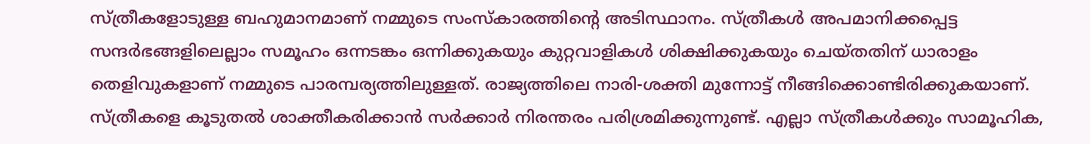സ്ത്രീകളോടുള്ള ബഹുമാനമാണ് നമ്മുടെ സംസ്കാരത്തിന്റെ അടിസ്ഥാനം. സ്ത്രീകൾ അപമാനിക്കപ്പെട്ട സന്ദർഭങ്ങളിലെല്ലാം സമൂഹം ഒന്നടങ്കം ഒന്നിക്കുകയും കുറ്റവാളികൾ ശിക്ഷിക്കുകയും ചെയ്തതിന് ധാരാളം തെളിവുകളാണ് നമ്മുടെ പാരമ്പര്യത്തിലുള്ളത്. രാജ്യത്തിലെ നാരി-ശക്തി മുന്നോട്ട് നീങ്ങിക്കൊണ്ടിരിക്കുകയാണ്. സ്ത്രീകളെ കൂടുതൽ ശാക്തീകരിക്കാൻ സർക്കാർ നിരന്തരം പരിശ്രമിക്കുന്നുണ്ട്. എല്ലാ സ്ത്രീകൾക്കും സാമൂഹിക,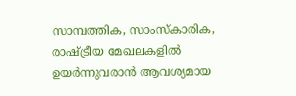സാമ്പത്തിക, സാംസ്കാരിക, രാഷ്ട്രീയ മേഖലകളിൽ ഉയർന്നുവരാൻ ആവശ്യമായ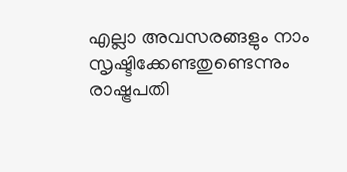എല്ലാ അവസരങ്ങളും നാം സൃഷ്ടിക്കേണ്ടതുണ്ടെന്നും രാഷ്ട്രപതി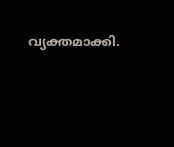വ്യക്തമാക്കി.